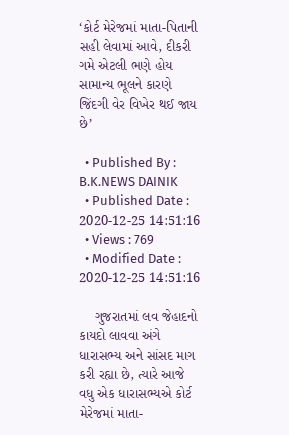‘કોર્ટ મેરેજમાં માતા-પિતાની સહી લેવામાં આવે, દીકરી ગમે એટલી ભણે હોય સામાન્ય ભૂલને કારણે જિંદગી વેર વિખેર થઈ જાય છે’

  • Published By : B.K.NEWS DAINIK
  • Published Date : 2020-12-25 14:51:16
  • Views : 769
  • Modified Date : 2020-12-25 14:51:16

    ગુજરાતમાં લવ જેહાદનો કાયદો લાવવા અંગે ધારાસભ્ય અને સાંસદ માગ કરી રહ્યા છે, ત્યારે આજે વધુ એક ધારાસભ્યએ કોર્ટ મેરેજમાં માતા-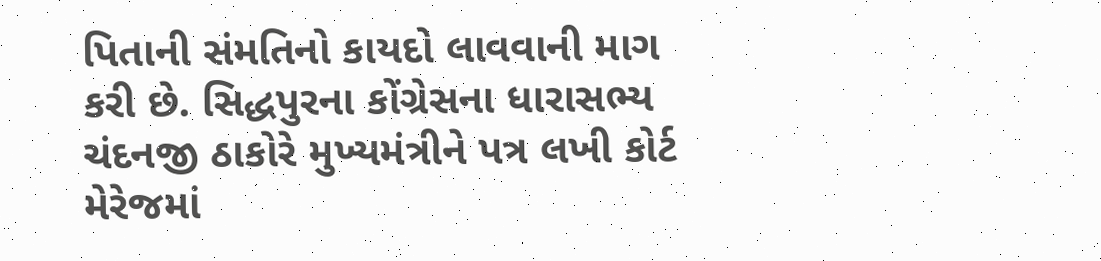પિતાની સંમતિનો કાયદો લાવવાની માગ કરી છે. સિદ્ધપુરના કોંગ્રેસના ધારાસભ્ય ચંદનજી ઠાકોરે મુખ્યમંત્રીને પત્ર લખી કોર્ટ મેરેજમાં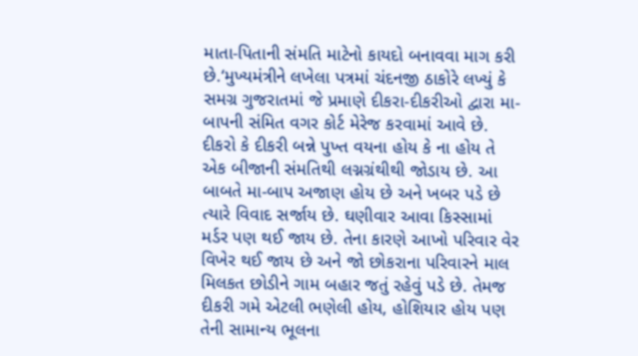માતા-પિતાની સંમતિ માટેનો કાયદો બનાવવા માગ કરી છે.‘મુખ્યમંત્રીને લખેલા પત્રમાં ચંદનજી ઠાકોરે લખ્યું કે સમગ્ર ગુજરાતમાં જે પ્રમાણે દીકરા-દીકરીઓ દ્વારા મા-બાપની સંમિત વગર કોર્ટ મેરેજ કરવામાં આવે છે. દીકરો કે દીકરી બન્ને પુખ્ત વયના હોય કે ના હોય તે એક બીજાની સંમતિથી લગ્નગ્રંથીથી જોડાય છે. આ બાબતે મા-બાપ અજાણ હોય છે અને ખબર પડે છે ત્યારે વિવાદ સર્જાય છે. ઘણીવાર આવા કિસ્સામાં મર્ડર પણ થઈ જાય છે. તેના કારણે આખો પરિવાર વેર વિખેર થઈ જાય છે અને જો છોકરાના પરિવારને માલ મિલકત છોડીને ગામ બહાર જતું રહેવું પડે છે. તેમજ દીકરી ગમે એટલી ભણેલી હોય, હોશિયાર હોય પણ તેની સામાન્ય ભૂલના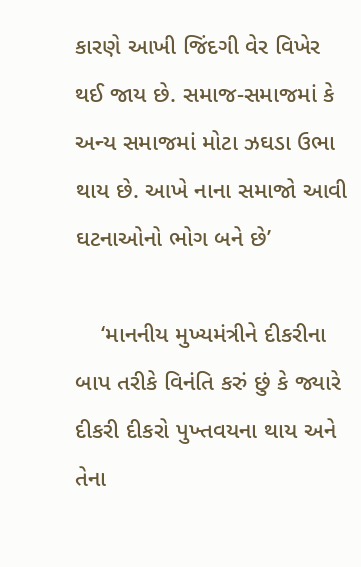કારણે આખી જિંદગી વેર વિખેર થઈ જાય છે. સમાજ-સમાજમાં કે અન્ય સમાજમાં મોટા ઝઘડા ઉભા થાય છે. આખે નાના સમાજો આવી ઘટનાઓનો ભોગ બને છે’

    ‘માનનીય મુખ્યમંત્રીને દીકરીના બાપ તરીકે વિનંતિ કરું છું કે જ્યારે દીકરી દીકરો પુખ્તવયના થાય અને તેના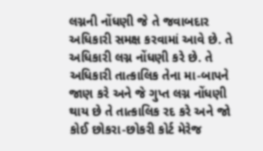લગ્નની નોંધણી જે તે જવાબદાર અધિકારી સમક્ષ કરવામાં આવે છે. તે અધિકારી લગ્ન નોંધણી કરે છે. તે અધિકારી તાત્કાલિક તેના મા-બાપને જાણ કરે અને જે ગુપ્ત લગ્ન નોંધણી થાય છે તે તાત્કાલિક રદ કરે અને જો કોઈ છોકરા-છોકરી કોર્ટ મેરેજ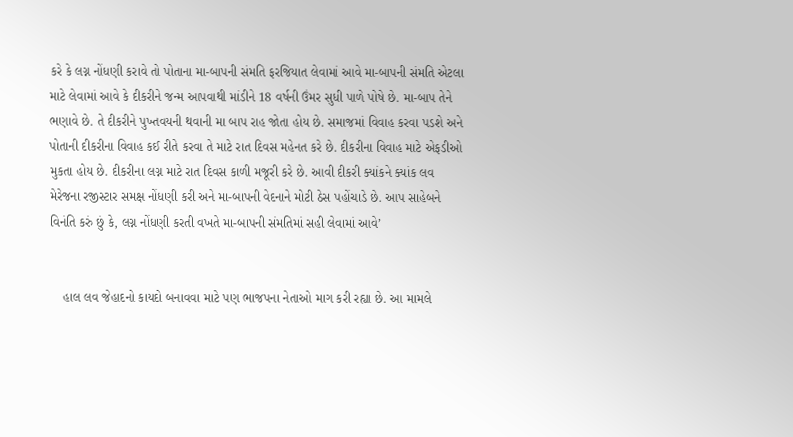કરે કે લગ્ન નોંધણી કરાવે તો પોતાના મા-બાપની સંમતિ ફરજિયાત લેવામાં આવે મા-બાપની સંમતિ એટલા માટે લેવામાં આવે કે દીકરીને જન્મ આપવાથી માંડીને 18 વર્ષની ઉંમર સુધી પાળે પોષે છે. મા-બાપ તેને ભણાવે છે. તે દીકરીને પુખ્તવયની થવાની મા બાપ રાહ જોતા હોય છે. સમાજમાં વિવાહ કરવા પડશે અને પોતાની દીકરીના વિવાહ કઈ રીતે કરવા તે માટે રાત દિવસ મહેનત કરે છે. દીકરીના વિવાહ માટે એફડીઓ મુકતા હોય છે. દીકરીના લગ્ન માટે રાત દિવસ કાળી મજૂરી કરે છે. આવી દીકરી ક્યાંકને ક્યાંક લવ મેરેજના રજીસ્ટાર સમક્ષ નોંધણી કરી અને મા-બાપની વેદનાને મોટી ઠેસ પહોંચાડે છે. આપ સાહેબને વિનંતિ કરું છું કે, લગ્ન નોંધણી કરતી વખતે મા-બાપની સંમતિમાં સહી લેવામાં આવે’


    હાલ લવ જેહાદનો કાયદો બનાવવા માટે પણ ભાજપના નેતાઓ માગ કરી રહ્યા છે. આ મામલે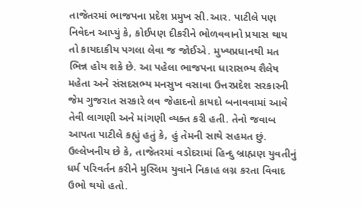તાજેતરમાં ભાજપના પ્રદેશ પ્રમુખ સી.આર. પાટીલે પણ નિવેદન આપ્યું કે, કોઈપણ દીકરીને ભોળવવાનો પ્રયાસ થાય તો કાયદાકીય પગલા લેવા જ જોઈએ. મુખ્યપ્રધાનથી મત ભિન્ન હોય શકે છે. આ પહેલા ભાજપના ધારાસભ્ય શૈલેષ મહેતા અને સંસદસભ્ય મનસુખ વસાવા ઉત્તરપ્રદેશ સરકારની જેમ ગુજરાત સરકારે લવ જેહાદનો કાયદો બનાવવામાં આવે તેવી લાગણી અને માંગણી વ્યક્ત કરી હતી. તેનો જવાબ આપતા પાટીલે કહ્યું હતું કે, હું તેમની સાથે સહમત છું. ઉલ્લેખનીય છે કે, તાજેતરમાં વડોદરામાં હિન્દુ બ્રાહ્મણ યુવતીનું ધર્મ પરિવર્તન કરીને મુસ્લિમ યુવાને નિકાહ લગ્ન કરતા વિવાદ ઉભો થયો હતો.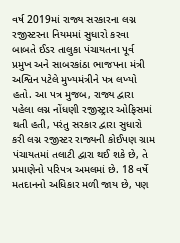વર્ષ 2019માં રાજ્ય સરકારના લગ્ન રજીસ્ટરના નિયમમાં સુધારો કરવા બાબતે ઈડર તાલુકા પંચાયતના પૂર્વ પ્રમુખ અને સાબરકાંઠા ભાજપના મંત્રી અશ્વિન પટેલે મુખ્યમંત્રીને પત્ર લખ્યો હતો. આ પત્ર મુજબ, રાજ્ય દ્વારા પહેલા લગ્ન નોંધણી રજીસ્ટ્રાર ઓફિસમાં થતી હતી, પરંતુ સરકાર દ્વારા સુધારો કરી લગ્ન રજીસ્ટર રાજ્યની કોઈપણ ગ્રામ પંચાયતમાં તલાટી દ્વારા થઈ શકે છે, તે પ્રમાણેનો પરિપત્ર અમલમાં છે. 18 વર્ષે મતદાનનો અધિકાર મળી જાય છે, પણ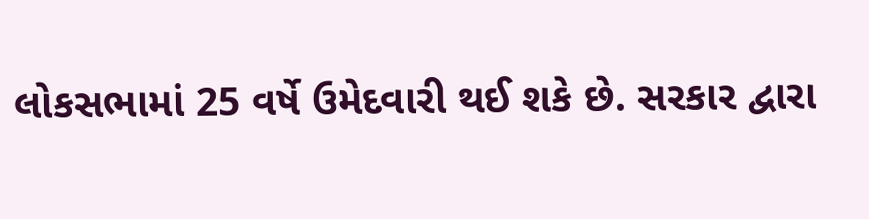લોકસભામાં 25 વર્ષે ઉમેદવારી થઈ શકે છે. સરકાર દ્વારા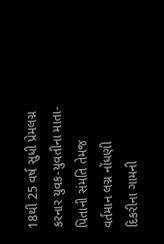18થી 25 વર્ષ સુધી પ્રેમલગ્ન કરનાર યુવક-યુવતીના માતા-પિતાની સંમતિ તેમજ વર્તમાન લગ્ન નોંધણી દિકરીના ગામની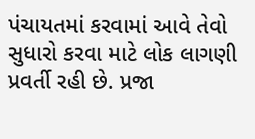પંચાયતમાં કરવામાં આવે તેવો સુધારો કરવા માટે લોક લાગણી પ્રવર્તી રહી છે. પ્રજા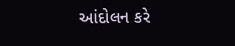આંદોલન કરે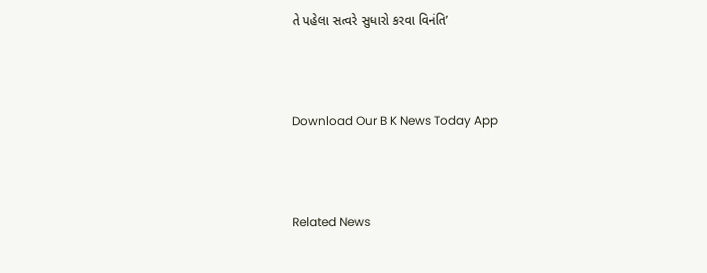તે પહેલા સત્વરે સુધારો કરવા વિનંતિ’



Download Our B K News Today App



Related News